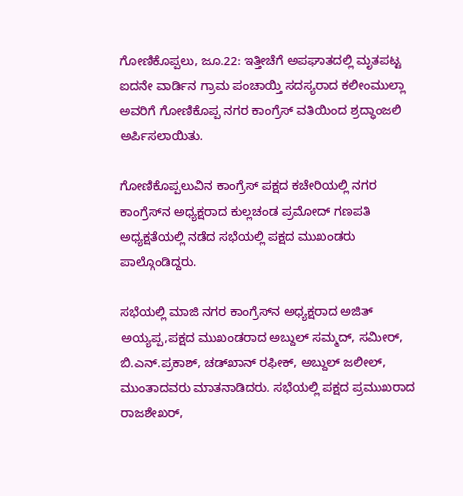ಗೋಣಿಕೊಪ್ಪಲು, ಜೂ.22: ಇತ್ತೀಚೆಗೆ ಅಪಘಾತದಲ್ಲಿ ಮೃತಪಟ್ಟ ಐದನೇ ವಾರ್ಡಿನ ಗ್ರಾಮ ಪಂಚಾಯ್ತಿ ಸದಸ್ಯರಾದ ಕಲೀಂಮುಲ್ಲಾ ಅವರಿಗೆ ಗೋಣಿಕೊಪ್ಪ ನಗರ ಕಾಂಗ್ರೆಸ್ ವತಿಯಿಂದ ಶ್ರದ್ಧಾಂಜಲಿ ಅರ್ಪಿಸಲಾಯಿತು.

ಗೋಣಿಕೊಪ್ಪಲುವಿನ ಕಾಂಗ್ರೆಸ್ ಪಕ್ಷದ ಕಚೇರಿಯಲ್ಲಿ ನಗರ ಕಾಂಗ್ರೆಸ್‍ನ ಅಧ್ಯಕ್ಷರಾದ ಕುಲ್ಲಚಂಡ ಪ್ರಮೋದ್ ಗಣಪತಿ ಅಧ್ಯಕ್ಷತೆಯಲ್ಲಿ ನಡೆದ ಸಭೆಯಲ್ಲಿ ಪಕ್ಷದ ಮುಖಂಡರು ಪಾಲ್ಗೊಂಡಿದ್ದರು.

ಸಭೆಯಲ್ಲಿ ಮಾಜಿ ನಗರ ಕಾಂಗ್ರೆಸ್‍ನ ಅಧ್ಯಕ್ಷರಾದ ಅಜಿತ್ ಅಯ್ಯಪ್ಪ,ಪಕ್ಷದ ಮುಖಂಡರಾದ ಅಬ್ದುಲ್ ಸಮ್ಮದ್, ಸಮೀರ್, ಬಿ.ಎನ್.ಪ್ರಕಾಶ್, ಚಡ್‍ಖಾನ್ ರಫೀಕ್, ಅಬ್ದುಲ್ ಜಲೀಲ್, ಮುಂತಾದವರು ಮಾತನಾಡಿದರು. ಸಭೆಯಲ್ಲಿ ಪಕ್ಷದ ಪ್ರಮುಖರಾದ ರಾಜಶೇಖರ್,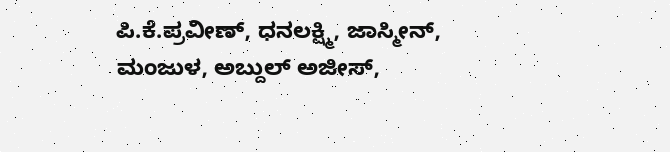ಪಿ.ಕೆ.ಪ್ರವೀಣ್, ಧನಲಕ್ಷ್ಮಿ, ಜಾಸ್ಮೀನ್, ಮಂಜುಳ, ಅಬ್ದುಲ್ ಅಜೀಸ್,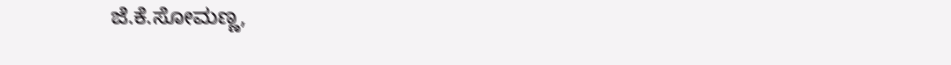ಜೆ.ಕೆ.ಸೋಮಣ್ಣ,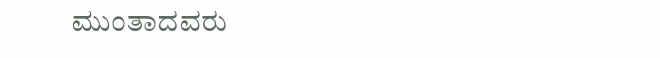ಮುಂತಾದವರು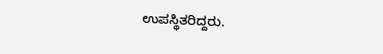ಉಪಸ್ಥಿತರಿದ್ದರು.